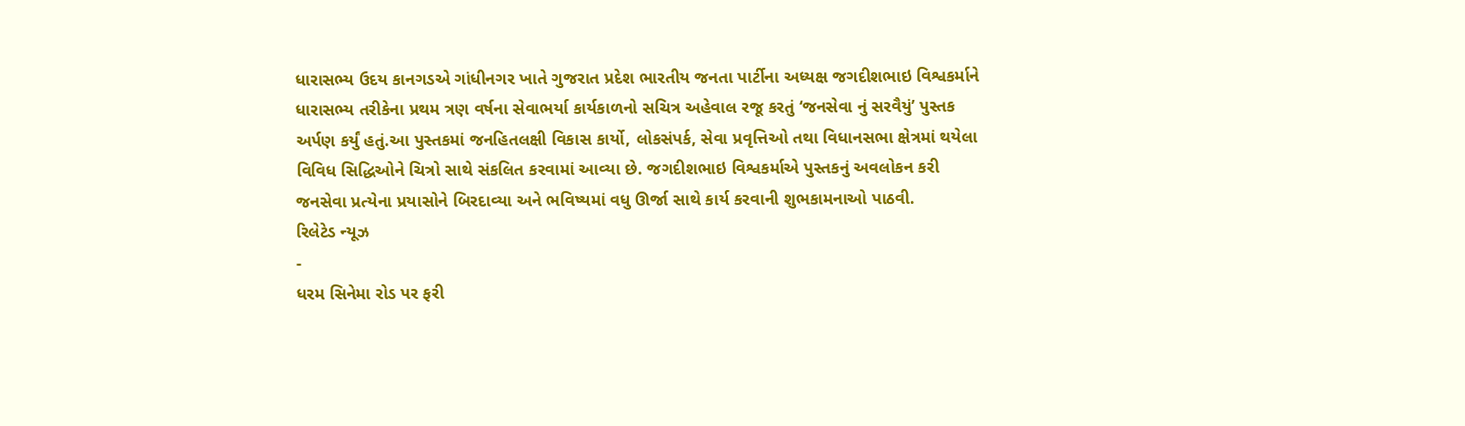ધારાસભ્ય ઉદય કાનગડએ ગાંધીનગર ખાતે ગુજરાત પ્રદેશ ભારતીય જનતા પાર્ટીના અધ્યક્ષ જગદીશભાઇ વિશ્વકર્માને ધારાસભ્ય તરીકેના પ્રથમ ત્રણ વર્ષના સેવાભર્યા કાર્યકાળનો સચિત્ર અહેવાલ રજૂ કરતું ‘જનસેવા નું સરવૈયું’ પુસ્તક અર્પણ કર્યું હતું.આ પુસ્તકમાં જનહિતલક્ષી વિકાસ કાર્યો, લોકસંપર્ક, સેવા પ્રવૃત્તિઓ તથા વિધાનસભા ક્ષેત્રમાં થયેલા વિવિધ સિદ્ધિઓને ચિત્રો સાથે સંકલિત કરવામાં આવ્યા છે. જગદીશભાઇ વિશ્વકર્માએ પુસ્તકનું અવલોકન કરી જનસેવા પ્રત્યેના પ્રયાસોને બિરદાવ્યા અને ભવિષ્યમાં વધુ ઊર્જા સાથે કાર્ય કરવાની શુભકામનાઓ પાઠવી.
રિલેટેડ ન્યૂઝ
-
ધરમ સિનેમા રોડ પર ફરી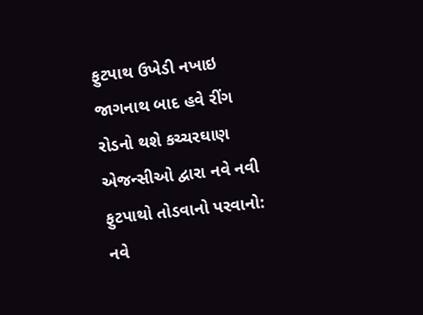ફુટપાથ ઉખેડી નખાઇ જાગનાથ બાદ હવે રીંગ રોડનો થશે કચ્ચરઘાણ
એજન્સીઓ દ્વારા નવે નવી ફુટપાથો તોડવાનો પરવાનો: નવે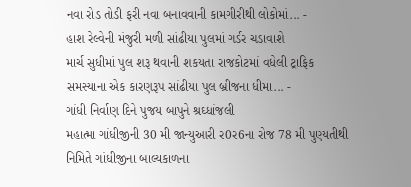નવા રોડ તોડી ફરી નવા બનાવવાની કામગીરીથી લોકોમાં... -
હાશ રેલ્વેની મંજુરી મળી સાંઢીયા પુલમાં ગર્ડર ચડાવાશે
માર્ચ સુધીમાં પુલ શરૂ થવાની શકયતા રાજકોટમાં વધેલી ટ્રાફિક સમસ્યાના એક કારણરૂપ સાંઢીયા પુલ બ્રીજના ધીમા... -
ગાંધી નિર્વાણ દિને પુજય બાપુને શ્રઘ્ધાંજલી
મહાત્મા ગાંધીજીની 30 મી જાન્યુઆરી ર0ર6ના રોજ 78 મી પુણ્યતીથી નિમિતે ગાંધીજીના બાલ્યકાળના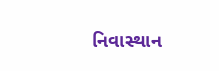નિવાસ્થાન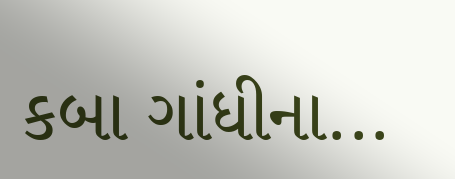કબા ગાંધીના...